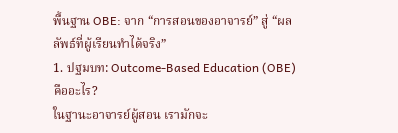พื้นฐาน OBE: จาก “การสอนของอาจารย์” สู่ “ผลลัพธ์ที่ผู้เรียนทำได้จริง”
1. ปฐมบท: Outcome-Based Education (OBE) คืออะไร?
ในฐานะอาจารย์ผู้สอน เรามักจะ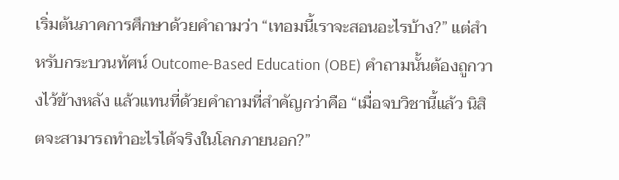เริ่มต้นภาคการศึกษาด้วยคำถามว่า “เทอมนี้เราจะสอนอะไรบ้าง?” แต่สำหรับกระบวนทัศน์ Outcome-Based Education (OBE) คำถามนั้นต้องถูกวางไว้ข้างหลัง แล้วแทนที่ด้วยคำถามที่สำคัญกว่าคือ “เมื่อจบวิชานี้แล้ว นิสิตจะสามารถทำอะไรได้จริงในโลกภายนอก?”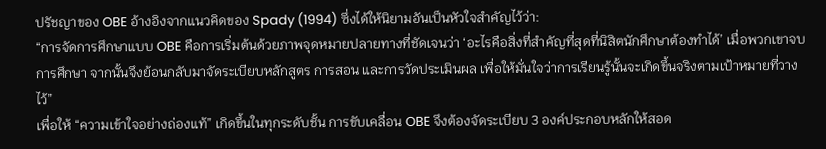ปรัชญาของ OBE อ้างอิงจากแนวคิดของ Spady (1994) ซึ่งได้ให้นิยามอันเป็นหัวใจสำคัญไว้ว่า:
“การจัดการศึกษาแบบ OBE คือการเริ่มต้นด้วยภาพจุดหมายปลายทางที่ชัดเจนว่า ‘อะไรคือสิ่งที่สำคัญที่สุดที่นิสิตนักศึกษาต้องทำได้’ เมื่อพวกเขาจบการศึกษา จากนั้นจึงย้อนกลับมาจัดระเบียบหลักสูตร การสอน และการวัดประเมินผล เพื่อให้มั่นใจว่าการเรียนรู้นั้นจะเกิดขึ้นจริงตามเป้าหมายที่วางไว้”
เพื่อให้ “ความเข้าใจอย่างถ่องแท้” เกิดขึ้นในทุกระดับชั้น การขับเคลื่อน OBE จึงต้องจัดระเบียบ 3 องค์ประกอบหลักให้สอด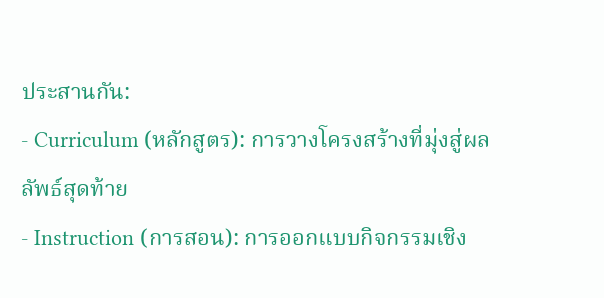ประสานกัน:
- Curriculum (หลักสูตร): การวางโครงสร้างที่มุ่งสู่ผลลัพธ์สุดท้าย
- Instruction (การสอน): การออกแบบกิจกรรมเชิง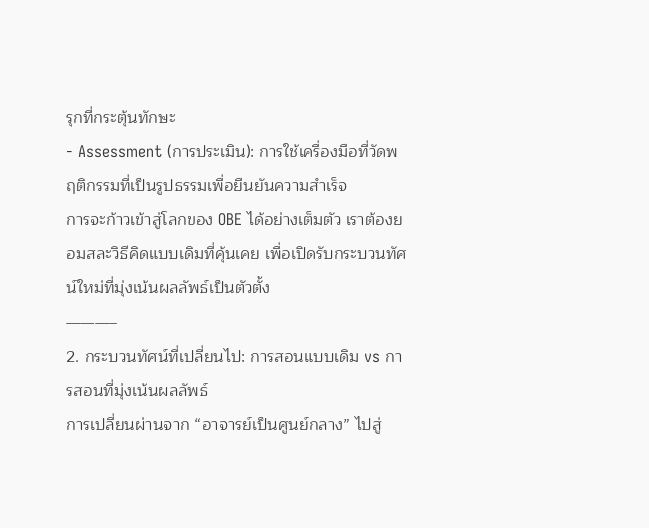รุกที่กระตุ้นทักษะ
- Assessment (การประเมิน): การใช้เครื่องมือที่วัดพฤติกรรมที่เป็นรูปธรรมเพื่อยืนยันความสำเร็จ
การจะก้าวเข้าสู่โลกของ OBE ได้อย่างเต็มตัว เราต้องยอมสละวิธีคิดแบบเดิมที่คุ้นเคย เพื่อเปิดรับกระบวนทัศน์ใหม่ที่มุ่งเน้นผลลัพธ์เป็นตัวตั้ง
———–
2. กระบวนทัศน์ที่เปลี่ยนไป: การสอนแบบเดิม vs การสอนที่มุ่งเน้นผลลัพธ์
การเปลี่ยนผ่านจาก “อาจารย์เป็นศูนย์กลาง” ไปสู่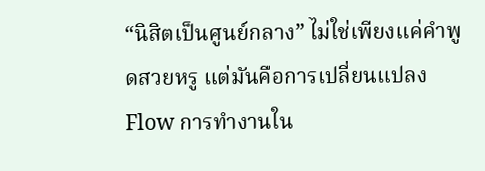“นิสิตเป็นศูนย์กลาง” ไม่ใช่เพียงแค่คำพูดสวยหรู แต่มันคือการเปลี่ยนแปลง Flow การทำงานใน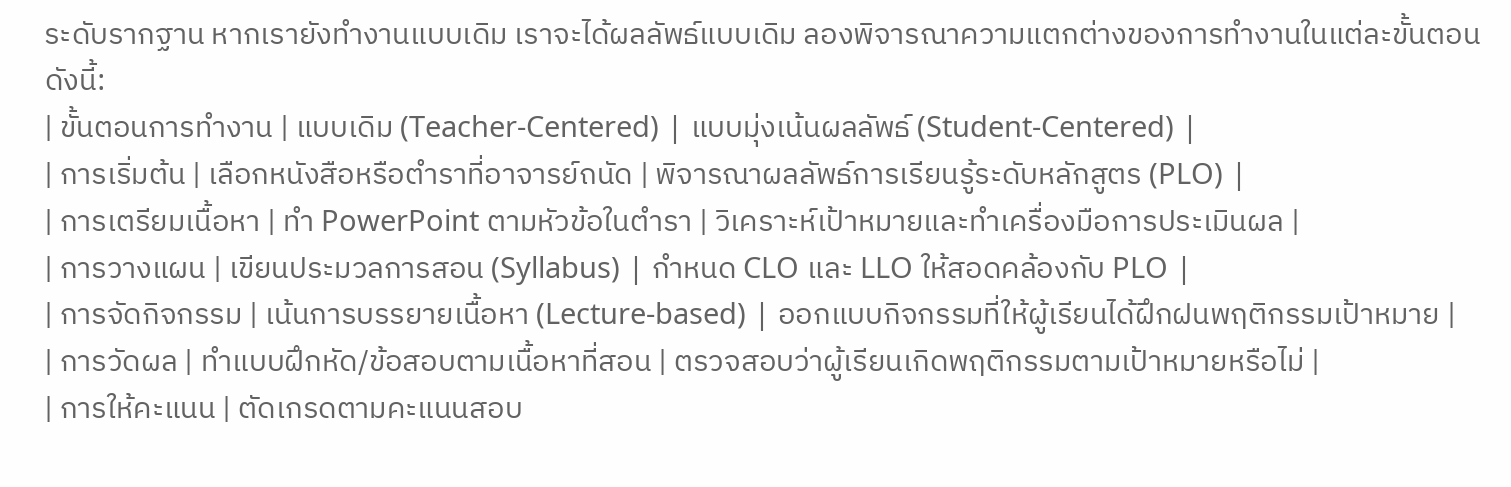ระดับรากฐาน หากเรายังทำงานแบบเดิม เราจะได้ผลลัพธ์แบบเดิม ลองพิจารณาความแตกต่างของการทำงานในแต่ละขั้นตอนดังนี้:
| ขั้นตอนการทำงาน | แบบเดิม (Teacher-Centered) | แบบมุ่งเน้นผลลัพธ์ (Student-Centered) |
| การเริ่มต้น | เลือกหนังสือหรือตำราที่อาจารย์ถนัด | พิจารณาผลลัพธ์การเรียนรู้ระดับหลักสูตร (PLO) |
| การเตรียมเนื้อหา | ทำ PowerPoint ตามหัวข้อในตำรา | วิเคราะห์เป้าหมายและทำเครื่องมือการประเมินผล |
| การวางแผน | เขียนประมวลการสอน (Syllabus) | กำหนด CLO และ LLO ให้สอดคล้องกับ PLO |
| การจัดกิจกรรม | เน้นการบรรยายเนื้อหา (Lecture-based) | ออกแบบกิจกรรมที่ให้ผู้เรียนได้ฝึกฝนพฤติกรรมเป้าหมาย |
| การวัดผล | ทำแบบฝึกหัด/ข้อสอบตามเนื้อหาที่สอน | ตรวจสอบว่าผู้เรียนเกิดพฤติกรรมตามเป้าหมายหรือไม่ |
| การให้คะแนน | ตัดเกรดตามคะแนนสอบ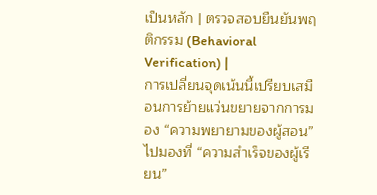เป็นหลัก | ตรวจสอบยืนยันพฤติกรรม (Behavioral Verification) |
การเปลี่ยนจุดเน้นนี้เปรียบเสมือนการย้ายแว่นขยายจากการมอง “ความพยายามของผู้สอน” ไปมองที่ “ความสำเร็จของผู้เรียน”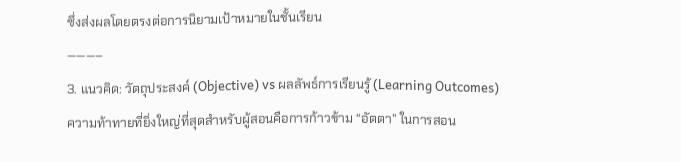ซึ่งส่งผลโดยตรงต่อการนิยามเป้าหมายในชั้นเรียน
———–
3. แนวคิด: วัตถุประสงค์ (Objective) vs ผลลัพธ์การเรียนรู้ (Learning Outcomes)
ความท้าทายที่ยิ่งใหญ่ที่สุดสำหรับผู้สอนคือการก้าวข้าม “อัตตา” ในการสอน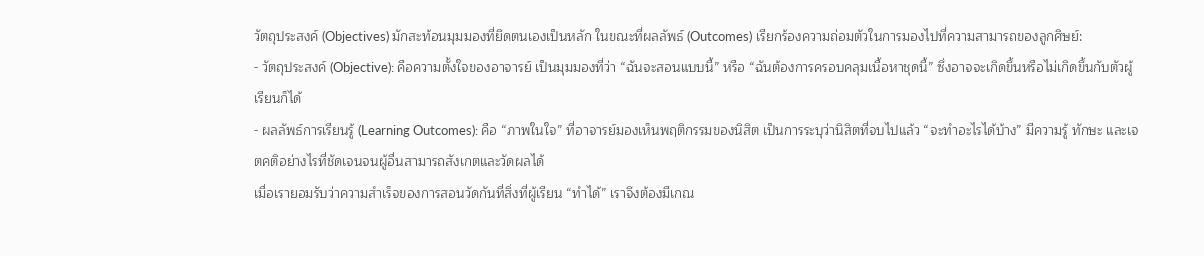วัตถุประสงค์ (Objectives) มักสะท้อนมุมมองที่ยึดตนเองเป็นหลัก ในขณะที่ผลลัพธ์ (Outcomes) เรียกร้องความถ่อมตัวในการมองไปที่ความสามารถของลูกศิษย์:
- วัตถุประสงค์ (Objective): คือความตั้งใจของอาจารย์ เป็นมุมมองที่ว่า “ฉันจะสอนแบบนี้” หรือ “ฉันต้องการครอบคลุมเนื้อหาชุดนี้” ซึ่งอาจจะเกิดขึ้นหรือไม่เกิดขึ้นกับตัวผู้เรียนก็ได้
- ผลลัพธ์การเรียนรู้ (Learning Outcomes): คือ “ภาพในใจ” ที่อาจารย์มองเห็นพฤติกรรมของนิสิต เป็นการระบุว่านิสิตที่จบไปแล้ว “จะทำอะไรได้บ้าง” มีความรู้ ทักษะ และเจตคติอย่างไรที่ชัดเจนจนผู้อื่นสามารถสังเกตและวัดผลได้
เมื่อเรายอมรับว่าความสำเร็จของการสอนวัดกันที่สิ่งที่ผู้เรียน “ทำได้” เราจึงต้องมีเกณ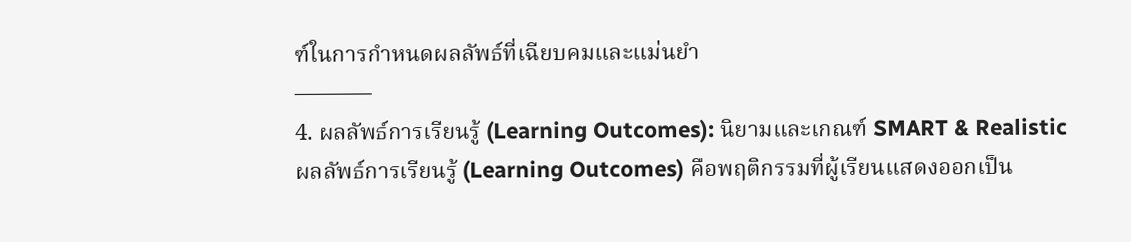ฑ์ในการกำหนดผลลัพธ์ที่เฉียบคมและแม่นยำ
———–
4. ผลลัพธ์การเรียนรู้ (Learning Outcomes): นิยามและเกณฑ์ SMART & Realistic
ผลลัพธ์การเรียนรู้ (Learning Outcomes) คือพฤติกรรมที่ผู้เรียนแสดงออกเป็น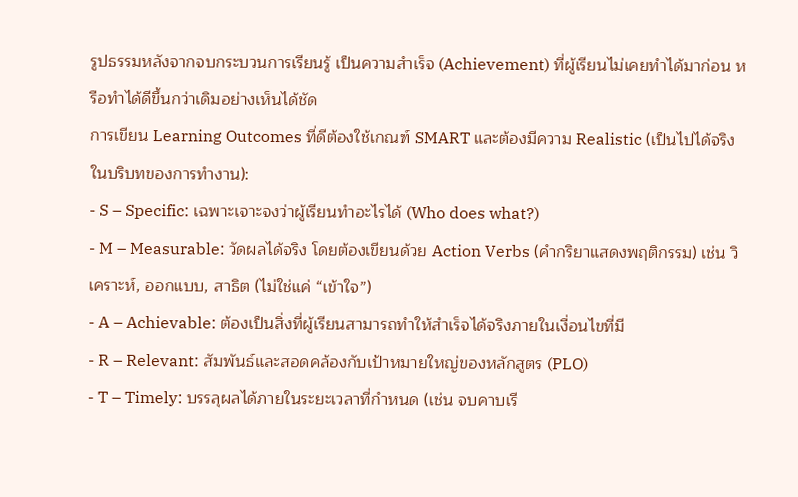รูปธรรมหลังจากจบกระบวนการเรียนรู้ เป็นความสำเร็จ (Achievement) ที่ผู้เรียนไม่เคยทำได้มาก่อน หรือทำได้ดีขึ้นกว่าเดิมอย่างเห็นได้ชัด
การเขียน Learning Outcomes ที่ดีต้องใช้เกณฑ์ SMART และต้องมีความ Realistic (เป็นไปได้จริงในบริบทของการทำงาน):
- S – Specific: เฉพาะเจาะจงว่าผู้เรียนทำอะไรได้ (Who does what?)
- M – Measurable: วัดผลได้จริง โดยต้องเขียนด้วย Action Verbs (คำกริยาแสดงพฤติกรรม) เช่น วิเคราะห์, ออกแบบ, สาธิต (ไม่ใช่แค่ “เข้าใจ”)
- A – Achievable: ต้องเป็นสิ่งที่ผู้เรียนสามารถทำให้สำเร็จได้จริงภายในเงื่อนไขที่มี
- R – Relevant: สัมพันธ์และสอดคล้องกับเป้าหมายใหญ่ของหลักสูตร (PLO)
- T – Timely: บรรลุผลได้ภายในระยะเวลาที่กำหนด (เช่น จบคาบเรี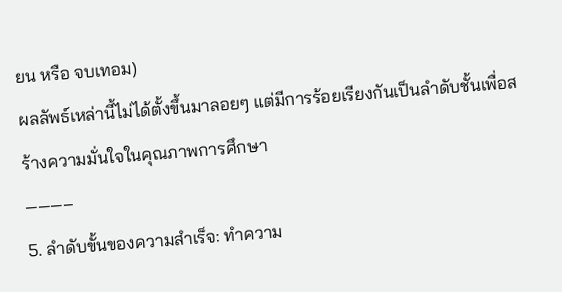ยน หรือ จบเทอม)
ผลลัพธ์เหล่านี้ไม่ได้ตั้งขึ้นมาลอยๆ แต่มีการร้อยเรียงกันเป็นลำดับชั้นเพื่อสร้างความมั่นใจในคุณภาพการศึกษา
———–
5. ลำดับขั้นของความสำเร็จ: ทำความ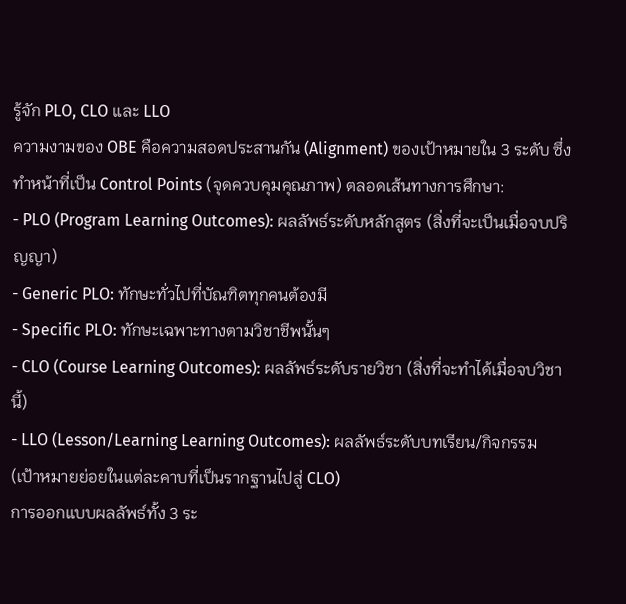รู้จัก PLO, CLO และ LLO
ความงามของ OBE คือความสอดประสานกัน (Alignment) ของเป้าหมายใน 3 ระดับ ซึ่งทำหน้าที่เป็น Control Points (จุดควบคุมคุณภาพ) ตลอดเส้นทางการศึกษา:
- PLO (Program Learning Outcomes): ผลลัพธ์ระดับหลักสูตร (สิ่งที่จะเป็นเมื่อจบปริญญา)
- Generic PLO: ทักษะทั่วไปที่บัณฑิตทุกคนต้องมี
- Specific PLO: ทักษะเฉพาะทางตามวิชาชีพนั้นๆ
- CLO (Course Learning Outcomes): ผลลัพธ์ระดับรายวิชา (สิ่งที่จะทำได้เมื่อจบวิชานี้)
- LLO (Lesson/Learning Learning Outcomes): ผลลัพธ์ระดับบทเรียน/กิจกรรม (เป้าหมายย่อยในแต่ละคาบที่เป็นรากฐานไปสู่ CLO)
การออกแบบผลลัพธ์ทั้ง 3 ระ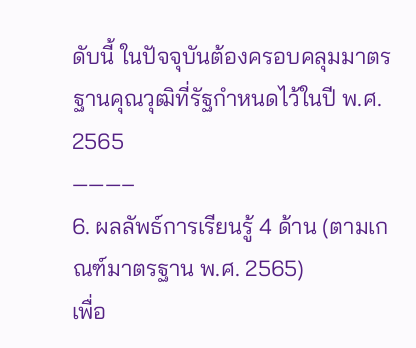ดับนี้ ในปัจจุบันต้องครอบคลุมมาตรฐานคุณวุฒิที่รัฐกำหนดไว้ในปี พ.ศ. 2565
———–
6. ผลลัพธ์การเรียนรู้ 4 ด้าน (ตามเกณฑ์มาตรฐาน พ.ศ. 2565)
เพื่อ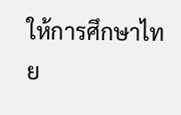ให้การศึกษาไทย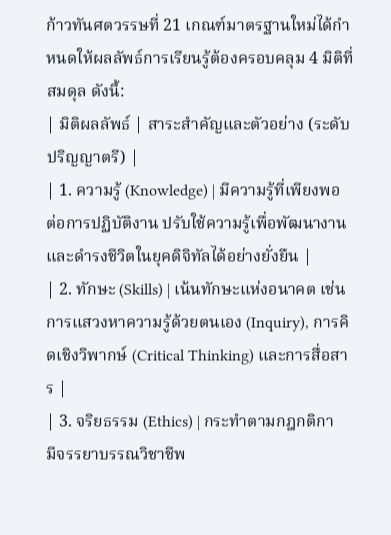ก้าวทันศตวรรษที่ 21 เกณฑ์มาตรฐานใหม่ได้กำหนดให้ผลลัพธ์การเรียนรู้ต้องครอบคลุม 4 มิติที่สมดุล ดังนี้:
| มิติผลลัพธ์ | สาระสำคัญและตัวอย่าง (ระดับปริญญาตรี) |
| 1. ความรู้ (Knowledge) | มีความรู้ที่เพียงพอต่อการปฏิบัติงาน ปรับใช้ความรู้เพื่อพัฒนางาน และดำรงชีวิตในยุคดิจิทัลได้อย่างยั่งยืน |
| 2. ทักษะ (Skills) | เน้นทักษะแห่งอนาคต เช่น การแสวงหาความรู้ด้วยตนเอง (Inquiry), การคิดเชิงวิพากษ์ (Critical Thinking) และการสื่อสาร |
| 3. จริยธรรม (Ethics) | กระทำตามกฎกติกา มีจรรยาบรรณวิชาชีพ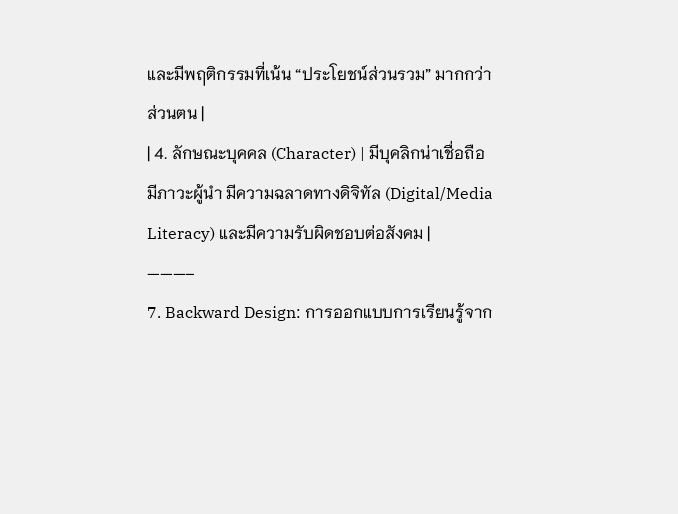และมีพฤติกรรมที่เน้น “ประโยชน์ส่วนรวม” มากกว่าส่วนตน |
| 4. ลักษณะบุคคล (Character) | มีบุคลิกน่าเชื่อถือ มีภาวะผู้นำ มีความฉลาดทางดิจิทัล (Digital/Media Literacy) และมีความรับผิดชอบต่อสังคม |
———–
7. Backward Design: การออกแบบการเรียนรู้จาก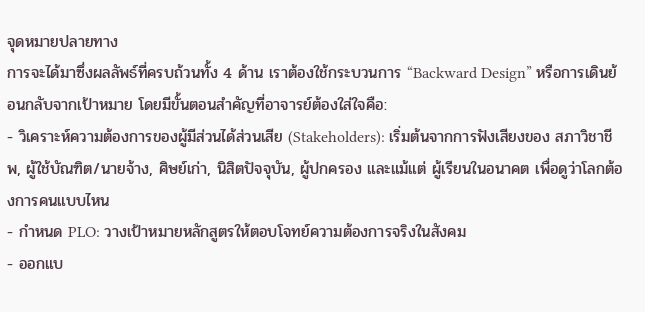จุดหมายปลายทาง
การจะได้มาซึ่งผลลัพธ์ที่ครบถ้วนทั้ง 4 ด้าน เราต้องใช้กระบวนการ “Backward Design” หรือการเดินย้อนกลับจากเป้าหมาย โดยมีขั้นตอนสำคัญที่อาจารย์ต้องใส่ใจคือ:
- วิเคราะห์ความต้องการของผู้มีส่วนได้ส่วนเสีย (Stakeholders): เริ่มต้นจากการฟังเสียงของ สภาวิชาชีพ, ผู้ใช้บัณฑิต/นายจ้าง, ศิษย์เก่า, นิสิตปัจจุบัน, ผู้ปกครอง และแม้แต่ ผู้เรียนในอนาคต เพื่อดูว่าโลกต้องการคนแบบไหน
- กำหนด PLO: วางเป้าหมายหลักสูตรให้ตอบโจทย์ความต้องการจริงในสังคม
- ออกแบ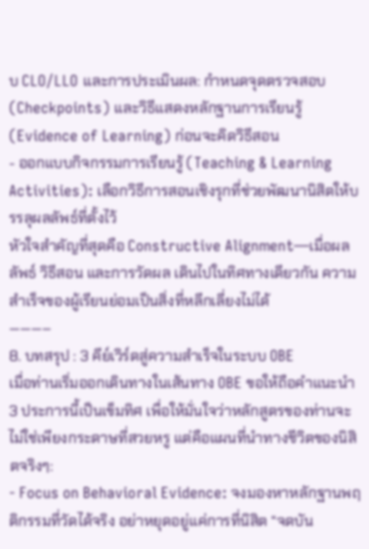บ CLO/LLO และการประเมินผล: กำหนดจุดตรวจสอบ (Checkpoints) และวิธีแสดงหลักฐานการเรียนรู้ (Evidence of Learning) ก่อนจะคิดวิธีสอน
- ออกแบบกิจกรรมการเรียนรู้ (Teaching & Learning Activities): เลือกวิธีการสอนเชิงรุกที่ช่วยพัฒนานิสิตให้บรรลุผลลัพธ์ที่ตั้งไว้
หัวใจสำคัญที่สุดคือ Constructive Alignment—เมื่อผลลัพธ์ วิธีสอน และการวัดผล เดินไปในทิศทางเดียวกัน ความสำเร็จของผู้เรียนย่อมเป็นสิ่งที่หลีกเลี่ยงไม่ได้
———–
8. บทสรุป : 3 คีย์เวิร์ดสู่ความสำเร็จในระบบ OBE
เมื่อท่านเริ่มออกเดินทางในเส้นทาง OBE ขอให้ถือคำแนะนำ 3 ประการนี้เป็นเข็มทิศ เพื่อให้มั่นใจว่าหลักสูตรของท่านจะไม่ใช่เพียงกระดาษที่สวยหรู แต่คือแผนที่นำทางชีวิตของนิสิตจริงๆ:
- Focus on Behavioral Evidence: จงมองหาหลักฐานพฤติกรรมที่วัดได้จริง อย่าหยุดอยู่แค่การที่นิสิต “จดบัน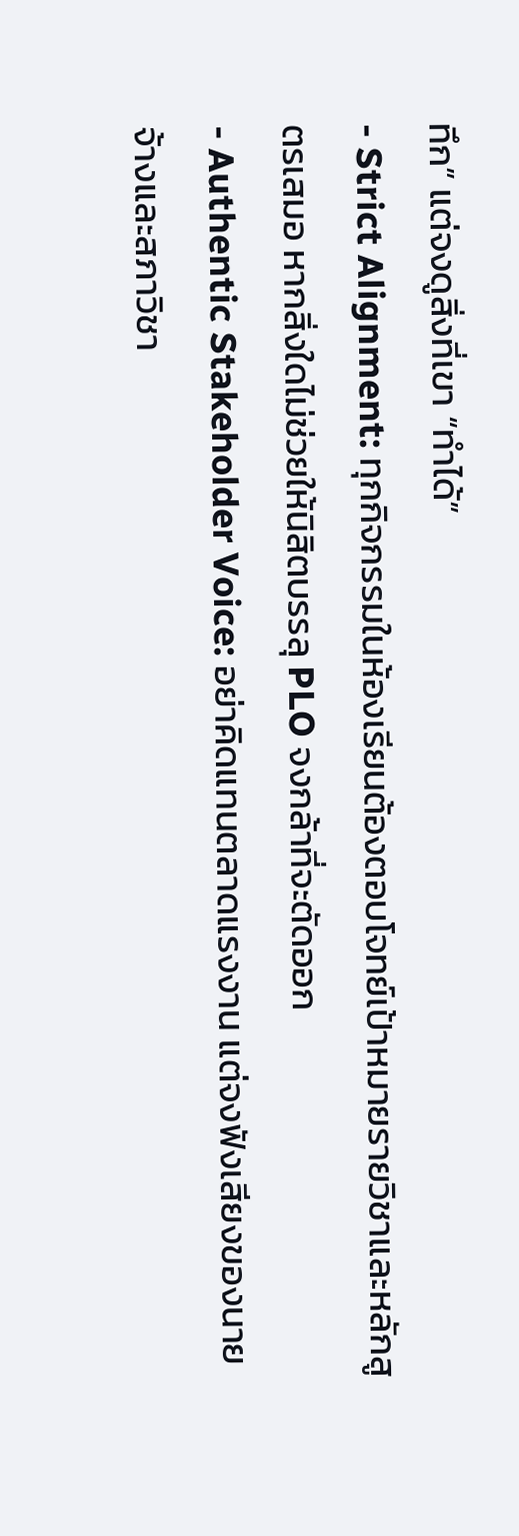ทึก” แต่จงดูสิ่งที่เขา “ทำได้”
- Strict Alignment: ทุกกิจกรรมในห้องเรียนต้องตอบโจทย์เป้าหมายรายวิชาและหลักสูตรเสมอ หากสิ่งใดไม่ช่วยให้นิสิตบรรลุ PLO จงกล้าที่จะตัดออก
- Authentic Stakeholder Voice: อย่าคิดแทนตลาดแรงงาน แต่จงฟังเสียงของนายจ้างและสภาวิชา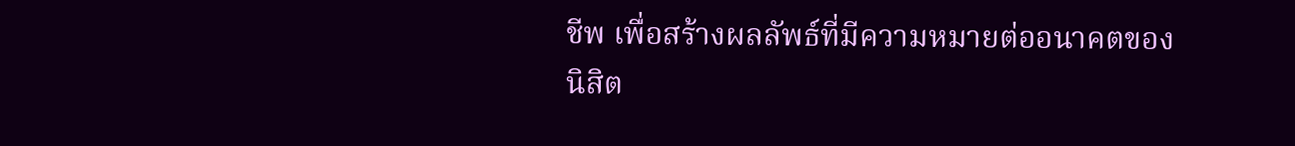ชีพ เพื่อสร้างผลลัพธ์ที่มีความหมายต่ออนาคตของนิสิต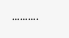……….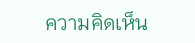ความคิดเห็น